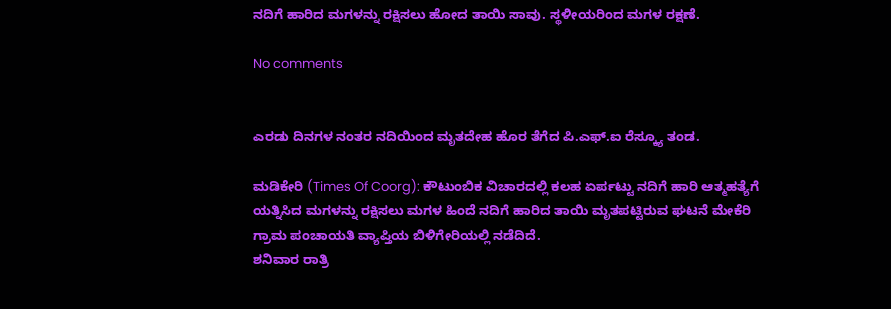ನದಿಗೆ ಹಾರಿದ ಮಗಳನ್ನು ರಕ್ಷಿಸಲು ಹೋದ ತಾಯಿ ಸಾವು. ಸ್ಥಳೀಯರಿಂದ ಮಗಳ ರಕ್ಷಣೆ.

No comments


ಎರಡು ದಿನಗಳ ನಂತರ ನದಿಯಿಂದ ಮೃತದೇಹ ಹೊರ ತೆಗೆದ ಪಿ.ಎಫ್.ಐ ರೆಸ್ಕ್ಯೂ ತಂಡ.

ಮಡಿಕೇರಿ (Times Of Coorg): ಕೌಟುಂಬಿಕ ವಿಚಾರದಲ್ಲಿ ಕಲಹ ಏರ್ಪಟ್ಟು ನದಿಗೆ ಹಾರಿ ಆತ್ಮಹತ್ಯೆಗೆ ಯತ್ನಿಸಿದ ಮಗಳನ್ನು ರಕ್ಷಿಸಲು ಮಗಳ ಹಿಂದೆ ನದಿಗೆ ಹಾರಿದ ತಾಯಿ ಮೃತಪಟ್ಟಿರುವ ಘಟನೆ ಮೇಕೆರಿ ಗ್ರಾಮ ಪಂಚಾಯತಿ ವ್ಯಾಪ್ತಿಯ ಬಿಳಿಗೇರಿಯಲ್ಲಿ ನಡೆದಿದೆ.
ಶನಿವಾರ ರಾತ್ರಿ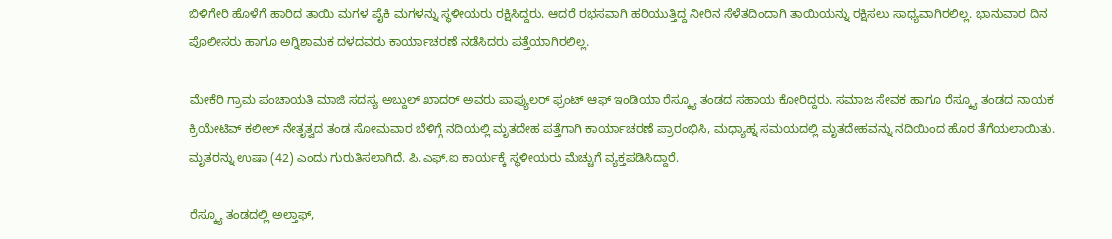ಬಿಳಿಗೇರಿ ಹೊಳೆಗೆ ಹಾರಿದ ತಾಯಿ ಮಗಳ ಪೈಕಿ ಮಗಳನ್ನು ಸ್ಥಳೀಯರು ರಕ್ಷಿಸಿದ್ದರು. ಆದರೆ ರಭಸವಾಗಿ ಹರಿಯುತ್ತಿದ್ದ ನೀರಿನ ಸೆಳೆತದಿಂದಾಗಿ ತಾಯಿಯನ್ನು ರಕ್ಷಿಸಲು ಸಾಧ್ಯವಾಗಿರಲಿಲ್ಲ. ಭಾನುವಾರ ದಿನ ಪೊಲೀಸರು ಹಾಗೂ ಅಗ್ನಿಶಾಮಕ ದಳದವರು ಕಾರ್ಯಾಚರಣೆ ನಡೆಸಿದರು ಪತ್ತೆಯಾಗಿರಲಿಲ್ಲ.

ಮೇಕೆರಿ ಗ್ರಾಮ ಪಂಚಾಯತಿ ಮಾಜಿ ಸದಸ್ಯ ಅಬ್ದುಲ್ ಖಾದರ್ ಅವರು ಪಾಪ್ಯುಲರ್ ಫ್ರಂಟ್ ಆಫ್ ಇಂಡಿಯಾ ರೆಸ್ಕ್ಯೂ ತಂಡದ ಸಹಾಯ ಕೋರಿದ್ದರು. ಸಮಾಜ ಸೇವಕ ಹಾಗೂ ರೆಸ್ಕ್ಯೂ ತಂಡದ ನಾಯಕ ಕ್ರಿಯೇಟಿವ್ ಕಲೀಲ್ ನೇತೃತ್ವದ ತಂಡ ಸೋಮವಾರ ಬೆಳಿಗ್ಗೆ ನದಿಯಲ್ಲಿ ಮೃತದೇಹ ಪತ್ತೆಗಾಗಿ ಕಾರ್ಯಾಚರಣೆ ಪ್ರಾರಂಭಿಸಿ, ಮಧ್ಯಾಹ್ನ ಸಮಯದಲ್ಲಿ ಮೃತದೇಹವನ್ನು ನದಿಯಿಂದ ಹೊರ ತೆಗೆಯಲಾಯಿತು. ಮೃತರನ್ನು ಉಷಾ (42) ಎಂದು ಗುರುತಿಸಲಾಗಿದೆ. ಪಿ.ಎಫ್.ಐ ಕಾರ್ಯಕ್ಕೆ ಸ್ಥಳೀಯರು ಮೆಚ್ಚುಗೆ ವ್ಯಕ್ತಪಡಿಸಿದ್ದಾರೆ.

ರೆಸ್ಕ್ಯೂ ತಂಡದಲ್ಲಿ ಅಲ್ತಾಫ್,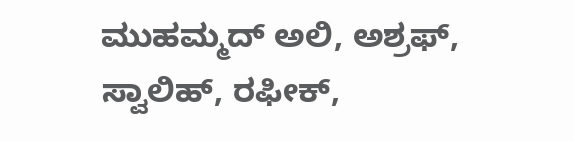ಮುಹಮ್ಮದ್ ಅಲಿ, ಅಶ್ರಫ್, ಸ್ವಾಲಿಹ್, ರಫೀಕ್,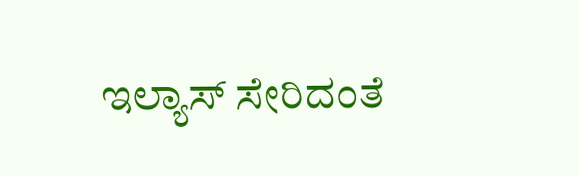ಇಲ್ಯಾಸ್ ಸೇರಿದಂತೆ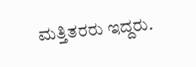ಮತ್ತಿತರರು ಇದ್ದರು.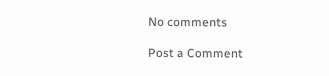No comments

Post a Comment